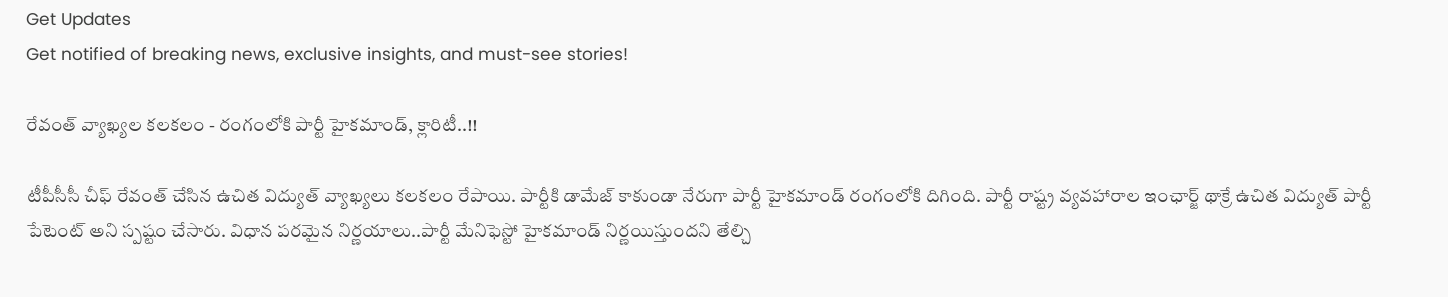Get Updates
Get notified of breaking news, exclusive insights, and must-see stories!

రేవంత్ వ్యాఖ్యల కలకలం - రంగంలోకి పార్టీ హైకమాండ్, క్లారిటీ..!!

టీపీసీసీ చీఫ్ రేవంత్ చేసిన ఉచిత విద్యుత్ వ్యాఖ్యలు కలకలం రేపాయి. పార్టీకి డామేజ్ కాకుండా నేరుగా పార్టీ హైకమాండ్ రంగంలోకి దిగింది. పార్టీ రాష్ట్ర వ్యవహారాల ఇంఛార్జ్ థాక్రే ఉచిత విద్యుత్ పార్టీ పేటెంట్ అని స్పష్టం చేసారు. విధాన పరమైన నిర్ణయాలు..పార్టీ మేనిఫెస్టో హైకమాండ్ నిర్ణయిస్తుందని తేల్చి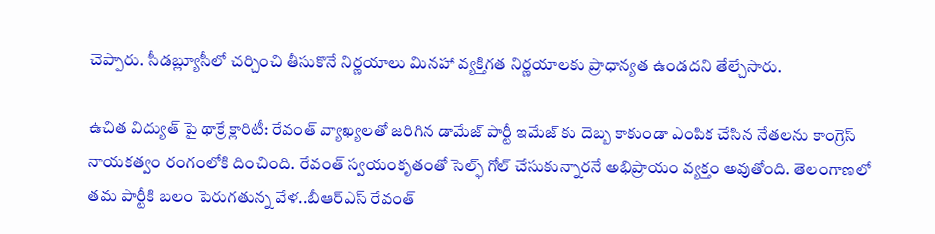చెప్పారు. సీడబ్ల్యూసీలో చర్చించి తీసుకొనే నిర్ణయాలు మినహా వ్యక్తిగత నిర్ణయాలకు ప్రాధాన్యత ఉండదని తేల్చేసారు.

ఉచిత విద్యుత్ పై థాక్రే క్లారిటీ: రేవంత్ వ్యాఖ్యలతో జరిగిన డామేజ్ పార్టీ ఇమేజ్ కు దెబ్బ కాకుండా ఎంపిక చేసిన నేతలను కాంగ్రెస్ నాయకత్వం రంగంలోకి దించింది. రేవంత్ స్వయంకృతంతో సెల్ఫ్ గోల్ చేసుకున్నారనే అభిప్రాయం వ్యక్తం అవుతోంది. తెలంగాణలో తమ పార్టీకి బలం పెరుగతున్న వేళ..బీఆర్ఎస్ రేవంత్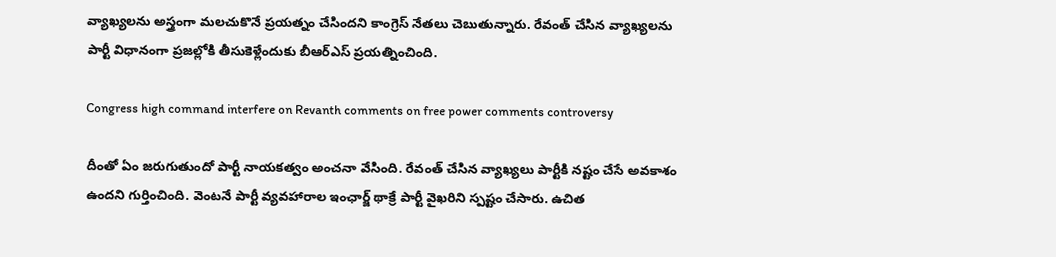వ్యాఖ్యలను అస్త్రంగా మలచుకొనే ప్రయత్నం చేసిందని కాంగ్రెస్ నేతలు చెబుతున్నారు. రేవంత్ చేసిన వ్యాఖ్యలను పార్టీ విధానంగా ప్రజల్లోకి తీసుకెళ్లేందుకు బీఆర్ఎస్ ప్రయత్నించింది.

Congress high command interfere on Revanth comments on free power comments controversy

దీంతో ఏం జరుగుతుందో పార్టీ నాయకత్వం అంచనా వేసింది. రేవంత్ చేసిన వ్యాఖ్యలు పార్టీకి నష్టం చేసే అవకాశం ఉందని గుర్తించింది. వెంటనే పార్టీ వ్యవహారాల ఇంఛార్జ్ థాక్రే పార్టీ వైఖరిని స్పష్టం చేసారు. ఉచిత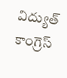విద్యుత్ కాంగ్రెస్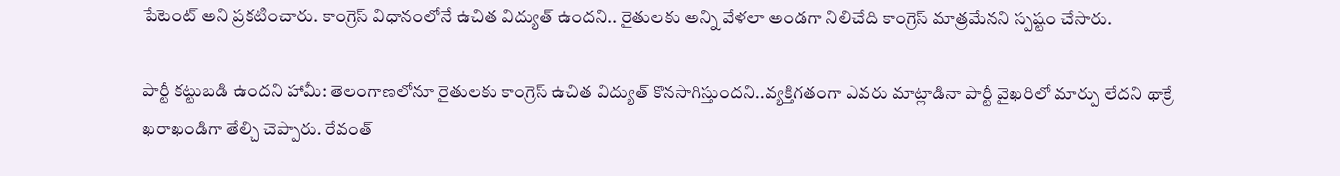పేటెంట్ అని ప్రకటించారు. కాంగ్రెస్ విధానంలోనే ఉచిత విద్యుత్ ఉందని.. రైతులకు అన్ని వేళలా అండగా నిలిచేది కాంగ్రెస్ మాత్రమేనని స్పష్టం చేసారు.

పార్టీ కట్టుబడి ఉందని హామీ: తెలంగాణలోనూ రైతులకు కాంగ్రెస్ ఉచిత విద్యుత్ కొనసాగిస్తుందని..వ్యక్తిగతంగా ఎవరు మాట్లాడినా పార్టీ వైఖరిలో మార్పు లేదని థాక్రే ఖరాఖండిగా తేల్చి చెప్పారు. రేవంత్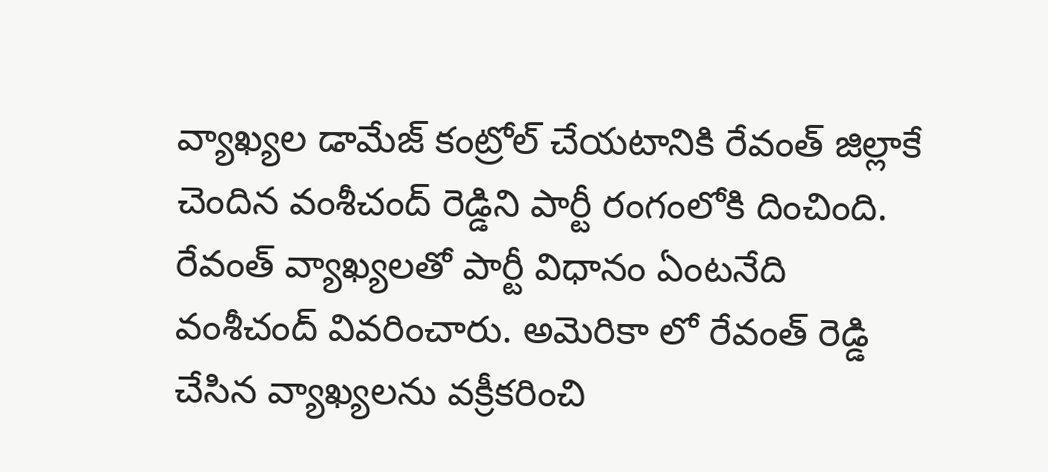వ్యాఖ్యల డామేజ్ కంట్రోల్ చేయటానికి రేవంత్ జిల్లాకే చెందిన వంశీచంద్ రెడ్డిని పార్టీ రంగంలోకి దించింది. రేవంత్ వ్యాఖ్యలతో పార్టీ విధానం ఏంటనేది వంశీచంద్ వివరించారు. అమెరికా లో రేవంత్ రెడ్డి చేసిన వ్యాఖ్యలను వక్రీకరించి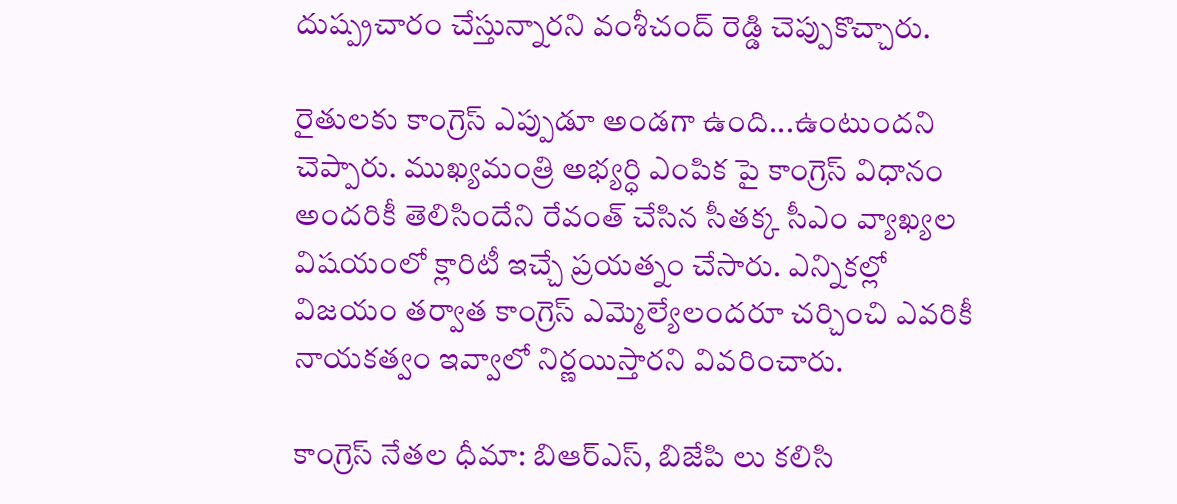దుష్ప్రచారం చేస్తున్నారని వంశీచంద్ రెడ్డి చెప్పుకొచ్చారు.

రైతులకు కాంగ్రెస్ ఎప్పుడూ అండగా ఉంది...ఉంటుందని చెప్పారు. ముఖ్యమంత్రి అభ్యర్ధి ఎంపిక పై కాంగ్రెస్ విధానం అందరికీ తెలిసిందేని రేవంత్ చేసిన సీతక్క సీఎం వ్యాఖ్యల విషయంలో క్లారిటీ ఇచ్చే ప్రయత్నం చేసారు. ఎన్నికల్లో విజయం తర్వాత కాంగ్రెస్ ఎమ్మెల్యేలందరూ చర్చించి ఎవరికీ నాయకత్వం ఇవ్వాలో నిర్ణయిస్తారని వివరించారు.

కాంగ్రెస్ నేతల ధీమా: బిఆర్ఎస్, బిజేపి లు కలిసి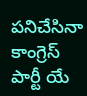పనిచేసినా కాంగ్రెస్ పార్టీ యే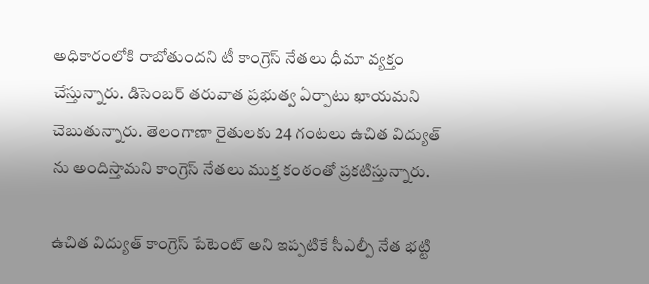అధికారంలోకి రాబోతుందని టీ కాంగ్రెస్ నేతలు ధీమా వ్యక్తం చేస్తున్నారు. డిసెంబర్ తరువాత ప్రభుత్వ ఏర్పాటు ఖాయమని చెబుతున్నారు. తెలంగాణా రైతులకు 24 గంటలు ఉచిత విద్యుత్ ను అందిస్తామని కాంగ్రెస్ నేతలు ముక్త కంఠంతో ప్రకటిస్తున్నారు.

ఉచిత విద్యుత్ కాంగ్రెస్ పేటెంట్ అని ఇప్పటికే సీఎల్పీ నేత భట్టి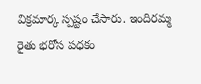విక్రమార్క స్పష్టం చేసారు. ఇందిరమ్మ రైతు భరోస పధకం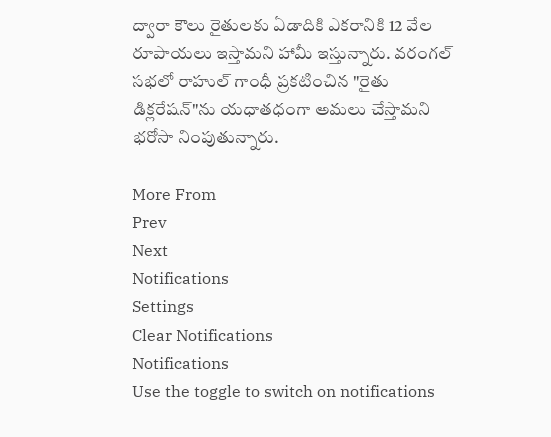ద్వారా కౌలు రైతులకు ఏడాదికి ఎకరానికి 12 వేల రూపాయలు ఇస్తామని హామీ ఇస్తున్నారు. వరంగల్ సభలో రాహుల్ గాంధీ ప్రకటించిన "రైతు డిక్లరేషన్"ను యధాతధంగా అమలు చేస్తామని భరోసా నింపుతున్నారు.

More From
Prev
Next
Notifications
Settings
Clear Notifications
Notifications
Use the toggle to switch on notifications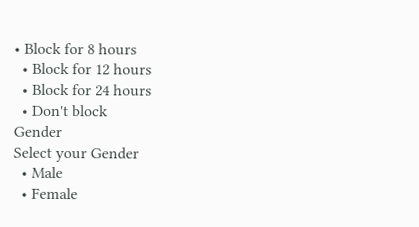• Block for 8 hours
  • Block for 12 hours
  • Block for 24 hours
  • Don't block
Gender
Select your Gender
  • Male
  • Female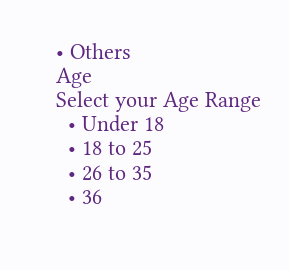• Others
Age
Select your Age Range
  • Under 18
  • 18 to 25
  • 26 to 35
  • 36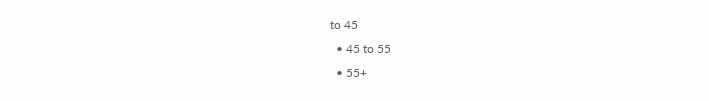to 45
  • 45 to 55
  • 55+